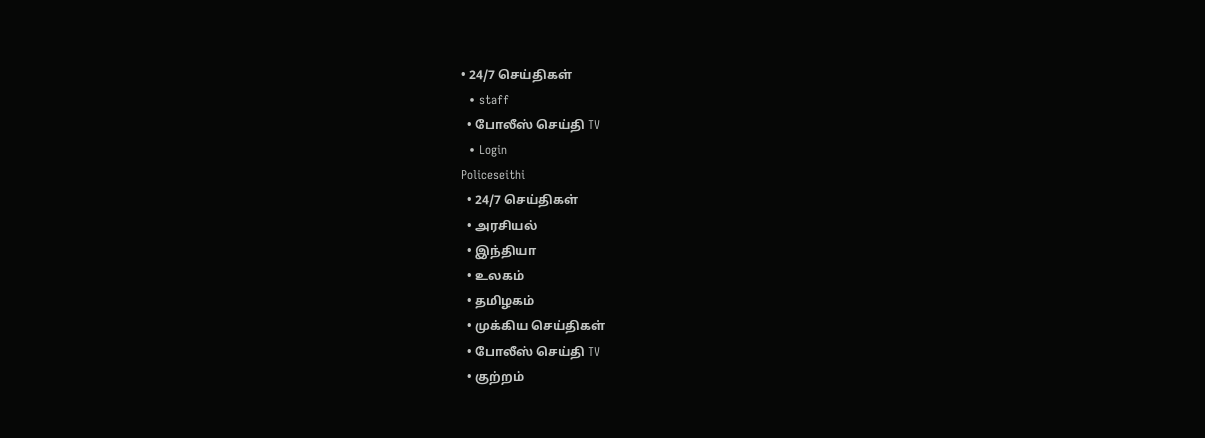• 24/7 செய்திகள்
  • staff
  • போலீஸ் செய்தி TV
  • Login
Policeseithi
  • 24/7 செய்திகள்
  • அரசியல்
  • இந்தியா
  • உலகம்
  • தமிழகம்
  • முக்கிய செய்திகள்
  • போலீஸ் செய்தி TV
  • குற்றம்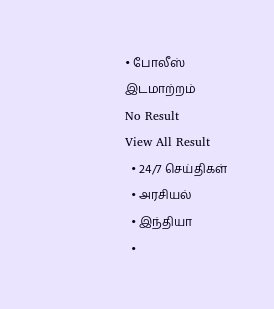• போலீஸ் இடமாற்றம்
No Result
View All Result
  • 24/7 செய்திகள்
  • அரசியல்
  • இந்தியா
  •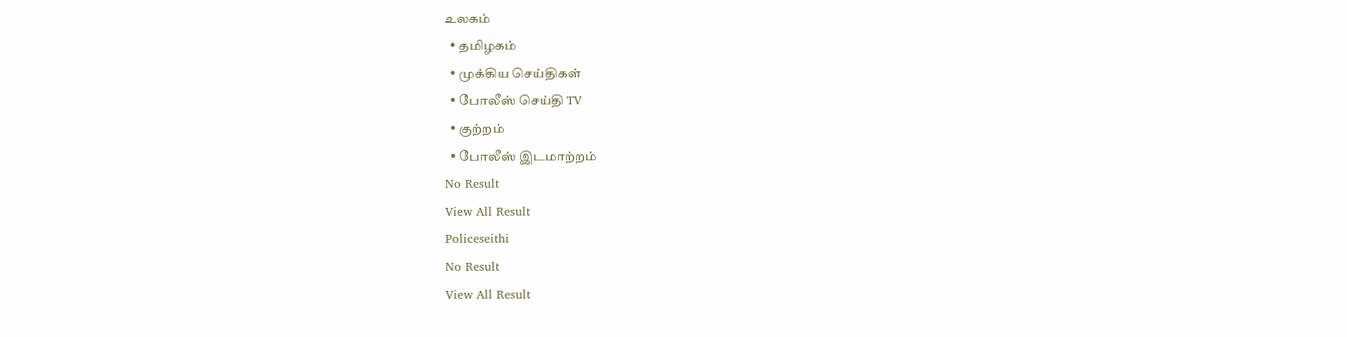உலகம்
  • தமிழகம்
  • முக்கிய செய்திகள்
  • போலீஸ் செய்தி TV
  • குற்றம்
  • போலீஸ் இடமாற்றம்
No Result
View All Result
Policeseithi
No Result
View All Result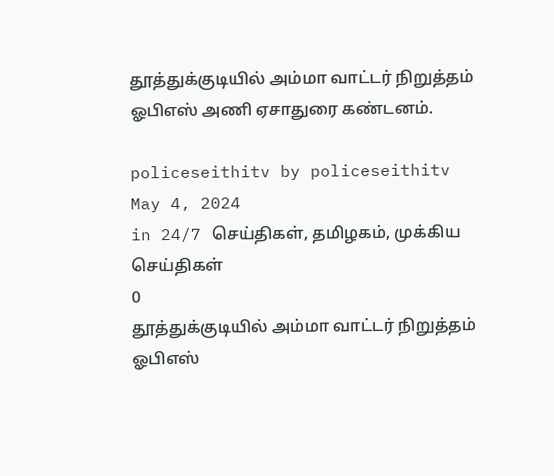தூத்துக்குடியில் அம்மா வாட்டர் நிறுத்தம் ஓபிஎஸ் அணி ஏசாதுரை கண்டனம்.

policeseithitv by policeseithitv
May 4, 2024
in 24/7 செய்திகள், தமிழகம், முக்கிய செய்திகள்
0
தூத்துக்குடியில் அம்மா வாட்டர் நிறுத்தம் ஓபிஎஸ்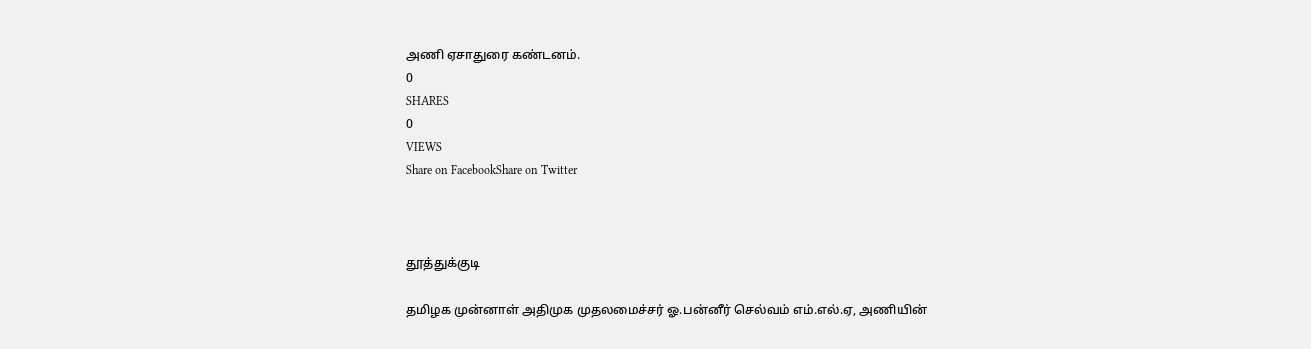அணி ஏசாதுரை கண்டனம்.
0
SHARES
0
VIEWS
Share on FacebookShare on Twitter



தூத்துக்குடி

தமிழக முன்னாள் அதிமுக முதலமைச்சர் ஓ.பன்னீர் செல்வம் எம்.எல்.ஏ, அணியின்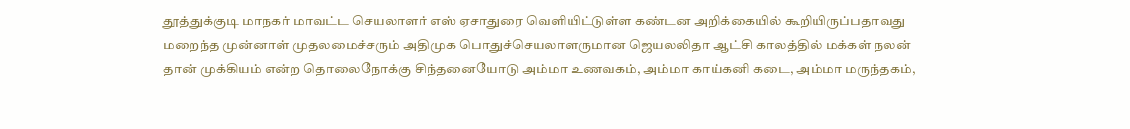தூத்துக்குடி மாநகர் மாவட்ட செயலாளர் எஸ் ஏசாதுரை வௌியிட்டுள்ள கண்டன அறிக்கையில் கூறியிருப்பதாவது மறைந்த முன்னாள் முதலமைச்சரும் அதிமுக பொதுச்செயலாளருமான ஜெயலலிதா ஆட்சி காலத்தில் மக்கள் நலன் தான் முக்கியம் என்ற தொலைநோக்கு சிந்தனையோடு அம்மா உணவகம், அம்மா காய்கனி கடை, அம்மா மருந்தகம்,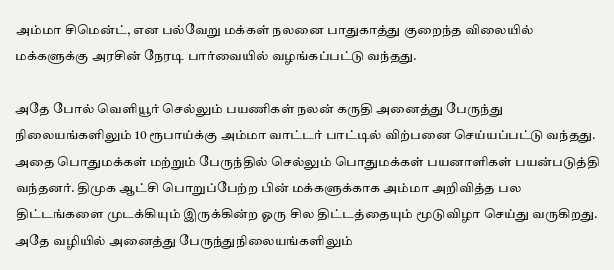அம்மா சிமென்ட், என பல்வேறு மக்கள் நலனை பாதுகாத்து குறைந்த விலையில் மக்களுக்கு அரசின் நேரடி பார்வையில் வழங்கப்பட்டு வந்தது.

அதே போல் வௌியூர் செல்லும் பயணிகள் நலன் கருதி அனைத்து பேருந்து நிலையங்களிலும் 10 ரூபாய்க்கு அம்மா வாட்டர் பாட்டில் விற்பனை செய்யப்பட்டு வந்தது. அதை பொதுமக்கள் மற்றும் பேருந்தில் செல்லும் பொதுமக்கள் பயனாளிகள் பயன்படுத்தி வந்தனர். திமுக ஆட்சி பொறுப்பேற்ற பின் மக்களுக்காக அம்மா அறிவித்த பல திட்டங்களை முடக்கியும் இருக்கின்ற ஓரு சில திட்டத்தையும் மூடுவிழா செய்து வருகிறது. அதே வழியில் அனைத்து பேருந்துநிலையங்களிலும்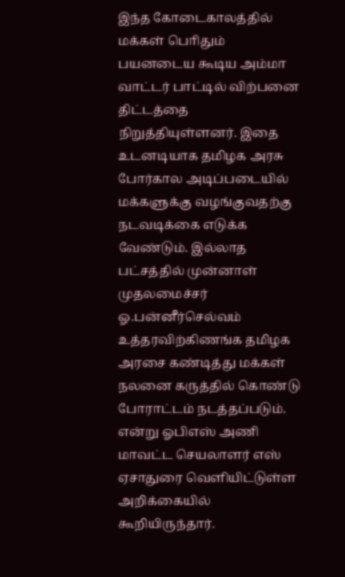இந்த கோடைகாலத்தில் மக்கள் பொிதும் பயனடைய கூடிய அம்மா வாட்டர் பாட்டில் விற்பனை திட்டத்தை நிறுத்தியுள்ளனர். இதை உடனடியாக தமிழக அரசு போர்கால அடிப்படையில் மக்களுக்கு வழங்குவதற்கு நடவடிக்கை எடுக்க வேண்டும். இல்லாத பட்சத்தில் முன்னாள் முதலமைச்சர் ஓ.பன்னீர்செல்வம் உத்தரவிற்கிணங்க தமிழக அரசை கண்டித்து மக்கள் நலனை கருத்தில் கொண்டு போராட்டம் நடத்தப்படும். என்று ஓபிஎஸ் அணி மாவட்ட செயலாளர் எஸ் ஏசாதுரை வௌியிட்டுள்ள அறிக்கையில் கூறியிருந்தார்.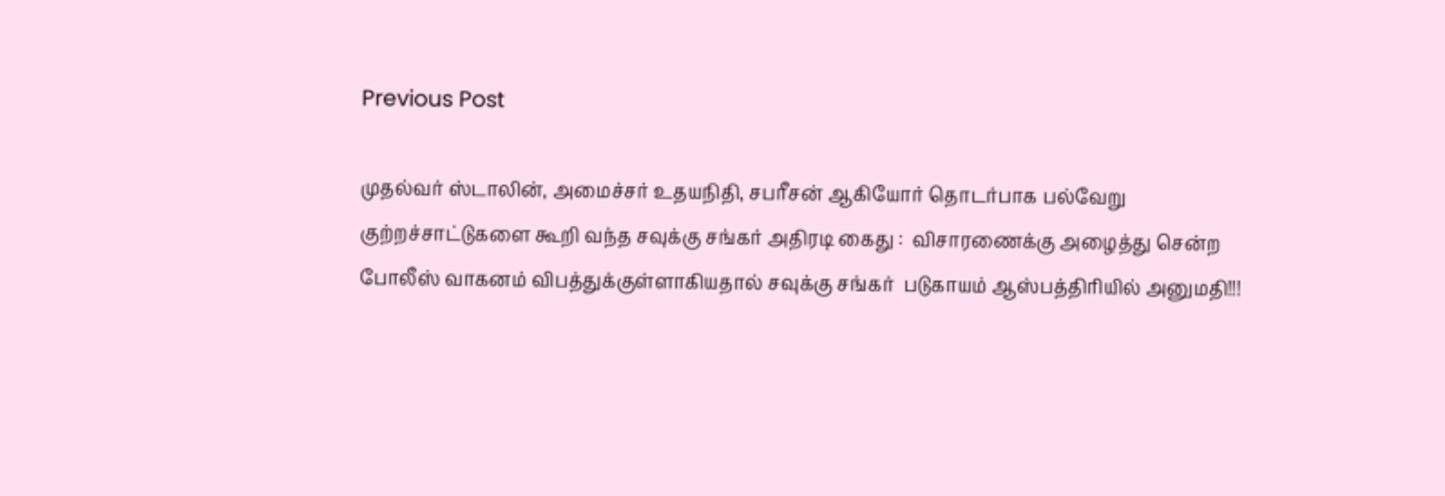Previous Post

முதல்வர் ஸ்டாலின், அமைச்சர் உதயநிதி, சபரீசன் ஆகியோர் தொடர்பாக பல்வேறு குற்றச்சாட்டுகளை கூறி வந்த சவுக்கு சங்கர் அதிரடி கைது :  விசாரணைக்கு அழைத்து சென்ற போலீஸ் வாகனம் விபத்துக்குள்ளாகியதால் சவுக்கு சங்கர்  படுகாயம் ஆஸ்பத்திரியில் அனுமதி!!!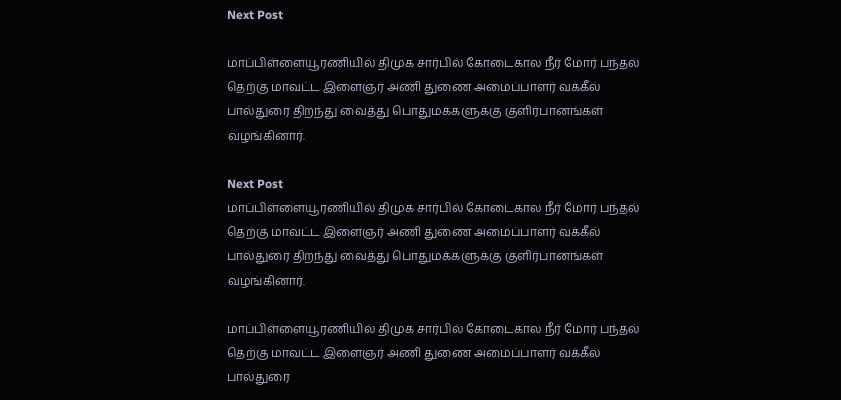Next Post

மாப்பிள்ளையூரணியில் திமுக சார்பில் கோடைகால நீர் மோர் பந்தல் தெற்கு மாவட்ட இளைஞர் அணி துணை அமைப்பாளர் வக்கீல் பால்துரை திறந்து வைத்து பொதுமக்களுக்கு குளிர்பானங்கள் வழங்கினார்.

Next Post
மாப்பிள்ளையூரணியில் திமுக சார்பில் கோடைகால நீர் மோர் பந்தல் தெற்கு மாவட்ட இளைஞர் அணி துணை அமைப்பாளர் வக்கீல் பால்துரை திறந்து வைத்து பொதுமக்களுக்கு குளிர்பானங்கள் வழங்கினார்.

மாப்பிள்ளையூரணியில் திமுக சார்பில் கோடைகால நீர் மோர் பந்தல் தெற்கு மாவட்ட இளைஞர் அணி துணை அமைப்பாளர் வக்கீல் பால்துரை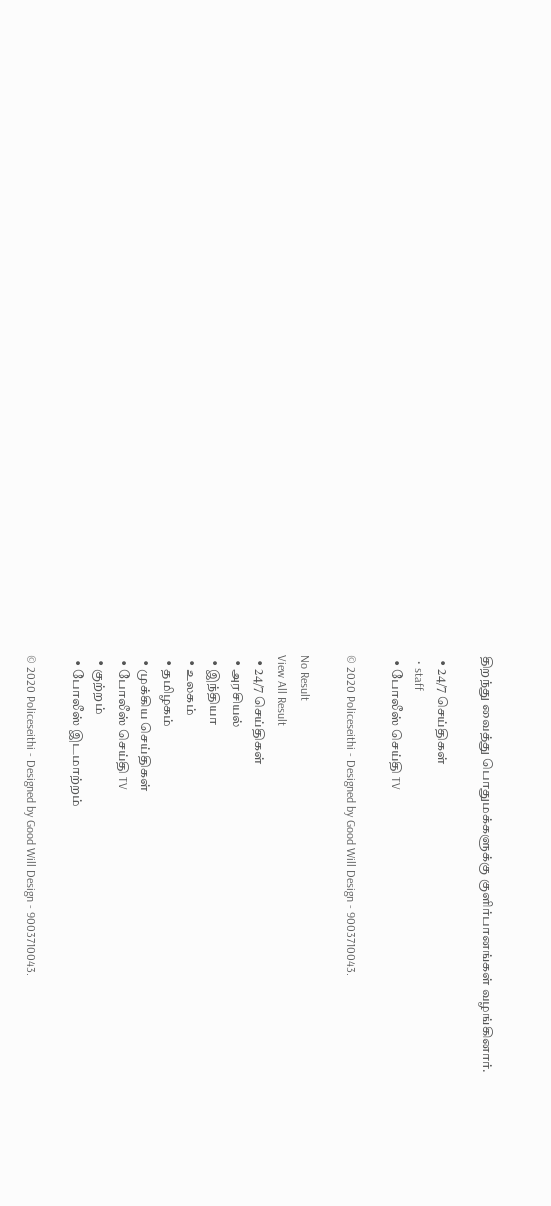திறந்து வைத்து பொதுமக்களுக்கு குளிர்பானங்கள் வழங்கினார்.

  • 24/7 செய்திகள்
  • staff
  • போலீஸ் செய்தி TV

© 2020 Policeseithi - Designed by Good Will Design - 9003710043.

No Result
View All Result
  • 24/7 செய்திகள்
  • அரசியல்
  • இந்தியா
  • உலகம்
  • தமிழகம்
  • முக்கிய செய்திகள்
  • போலீஸ் செய்தி TV
  • குற்றம்
  • போலீஸ் இடமாற்றம்

© 2020 Policeseithi - Designed by Good Will Design - 9003710043.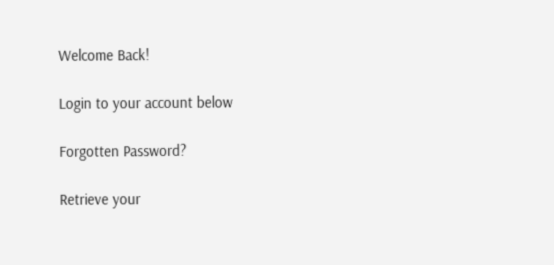Welcome Back!

Login to your account below

Forgotten Password?

Retrieve your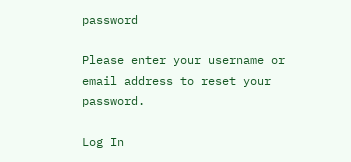password

Please enter your username or email address to reset your password.

Log In